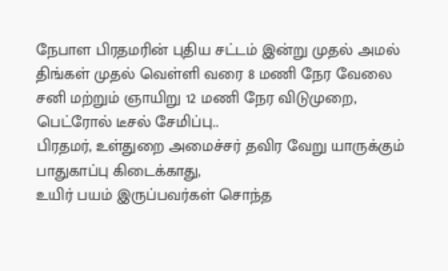நேபாள பிரதமரின் புதிய சட்டம் இன்று முதல் அமல்
திங்கள் முதல் வெள்ளி வரை 8 மணி நேர வேலை சனி மற்றும் ஞாயிறு 12 மணி நேர விடுமுறை, பெட்ரோல் டீசல் சேமிப்பு..
பிரதமர், உள்துறை அமைச்சர் தவிர வேறு யாருக்கும் பாதுகாப்பு கிடைக்காது,
உயிர் பயம் இருப்பவர்கள் சொந்த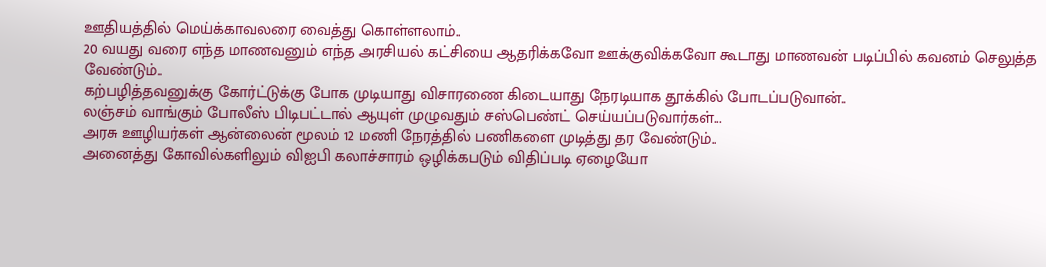ஊதியத்தில் மெய்க்காவலரை வைத்து கொள்ளலாம்..
20 வயது வரை எந்த மாணவனும் எந்த அரசியல் கட்சியை ஆதரிக்கவோ ஊக்குவிக்கவோ கூடாது மாணவன் படிப்பில் கவனம் செலுத்த வேண்டும்..
கற்பழித்தவனுக்கு கோர்ட்டுக்கு போக முடியாது விசாரணை கிடையாது நேரடியாக தூக்கில் போடப்படுவான்..
லஞ்சம் வாங்கும் போலீஸ் பிடிபட்டால் ஆயுள் முழுவதும் சஸ்பெண்ட் செய்யப்படுவார்கள்...
அரசு ஊழியர்கள் ஆன்லைன் மூலம் 12 மணி நேரத்தில் பணிகளை முடித்து தர வேண்டும்..
அனைத்து கோவில்களிலும் விஐபி கலாச்சாரம் ஒழிக்கபடும் விதிப்படி ஏழையோ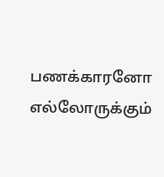பணக்காரனோ எல்லோருக்கும்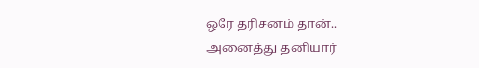ஒரே தரிசனம் தான்..
அனைத்து தனியார்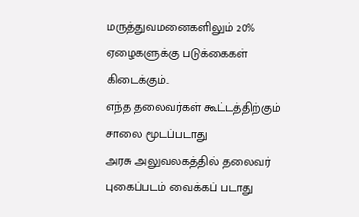மருத்துவமனைகளிலும் 20% ஏழைகளுக்கு படுக்கைகள் கிடைக்கும்..
எந்த தலைவர்கள் கூட்டத்திற்கும் சாலை மூடப்படாது
அரசு அலுவலகத்தில் தலைவர் புகைப்படம் வைக்கப் படாது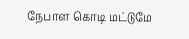நேபாள கொடி மட்டுமே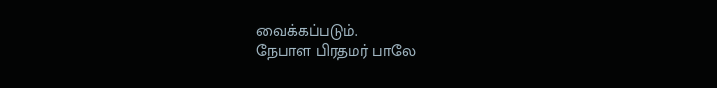வைக்கப்படும்.
நேபாள பிரதமர் பாலே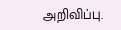அறிவிப்பு.